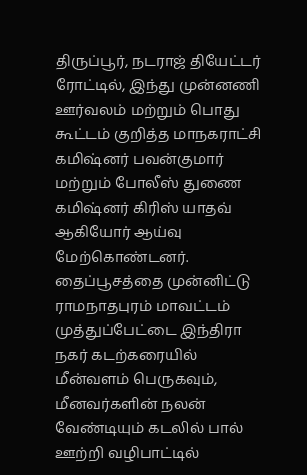திருப்பூர், நடராஜ் தியேட்டர் ரோட்டில், இந்து முன்னணி ஊர்வலம் மற்றும் பொது கூட்டம் குறித்த மாநகராட்சி கமிஷ்னர் பவன்குமார் மற்றும் போலீஸ் துணை கமிஷ்னர் கிரிஸ் யாதவ் ஆகியோர் ஆய்வு மேற்கொண்டனர்.
தைப்பூசத்தை முன்னிட்டு ராமநாதபுரம் மாவட்டம் முத்துப்பேட்டை இந்திரா நகர் கடற்கரையில் மீன்வளம் பெருகவும், மீனவர்களின் நலன் வேண்டியும் கடலில் பால் ஊற்றி வழிபாட்டில்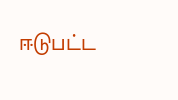ஈடுபட்ட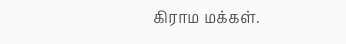கிராம மக்கள்.